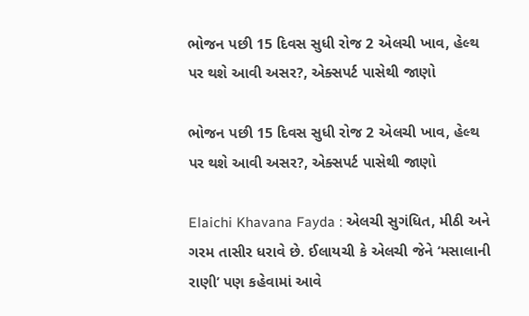ભોજન પછી 15 દિવસ સુધી રોજ 2 એલચી ખાવ, હેલ્થ પર થશે આવી અસર?, એક્સપર્ટ પાસેથી જાણો

ભોજન પછી 15 દિવસ સુધી રોજ 2 એલચી ખાવ, હેલ્થ પર થશે આવી અસર?, એક્સપર્ટ પાસેથી જાણો

Elaichi Khavana Fayda : એલચી સુગંધિત, મીઠી અને ગરમ તાસીર ધરાવે છે. ઈલાયચી કે એલચી જેને ‘મસાલાની રાણી’ પણ કહેવામાં આવે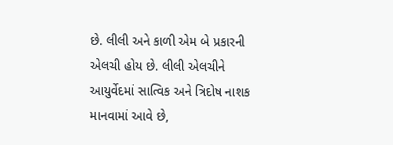છે. લીલી અને કાળી એમ બે પ્રકારની એલચી હોય છે. લીલી એલચીને આયુર્વેદમાં સાત્વિક અને ત્રિદોષ નાશક માનવામાં આવે છે,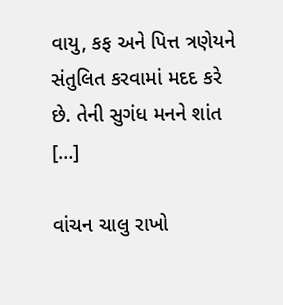વાયુ, કફ અને પિત્ત ત્રણેયને સંતુલિત કરવામાં મદદ કરે છે. તેની સુગંધ મનને શાંત […]

વાંચન ચાલુ રાખો